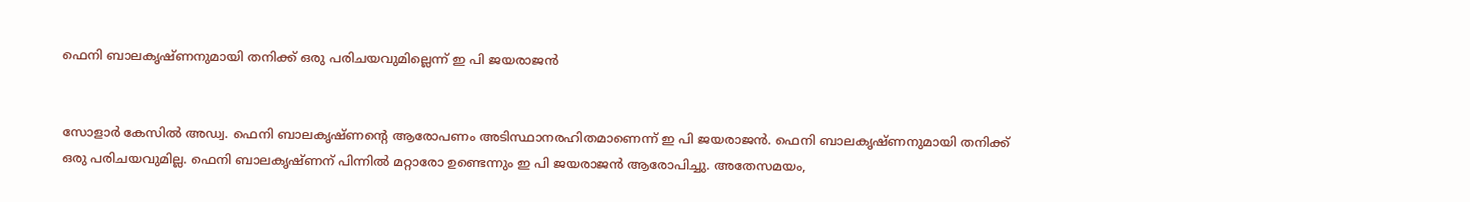ഫെനി ബാലകൃഷ്ണനുമായി തനിക്ക് ഒരു പരിചയവുമില്ലെന്ന് ഇ പി ജയരാജന്‍


സോളാര്‍ കേസില്‍ അഡ്വ. ഫെനി ബാലകൃഷ്ണന്‍റെ ആരോപണം അടിസ്ഥാനരഹിതമാണെന്ന് ഇ പി ജയരാജന്‍. ഫെനി ബാലകൃഷ്ണനുമായി തനിക്ക് ഒരു പരിചയവുമില്ല. ഫെനി ബാലകൃഷ്ണന് പിന്നിൽ മറ്റാരോ ഉണ്ടെന്നും ഇ പി ജയരാജന്‍ ആരോപിച്ചു. അതേസമയം,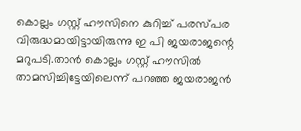കൊല്ലം ഗസ്റ്റ് ഹൗസിനെ കുറിച്ച് പരസ്പര വിരുദ്ധമായിട്ടായിരുന്നു ഇ പി ജയരാജന്റെ മറുപടി.താൻ കൊല്ലം ഗസ്റ്റ് ഹൗസിൽ താമസിച്ചിട്ടേയിലെന്ന് പറഞ്ഞ ജയരാജൻ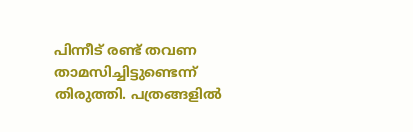പിന്നീട് രണ്ട് തവണ താമസിച്ചിട്ടുണ്ടെന്ന് തിരുത്തി. പത്രങ്ങളിൽ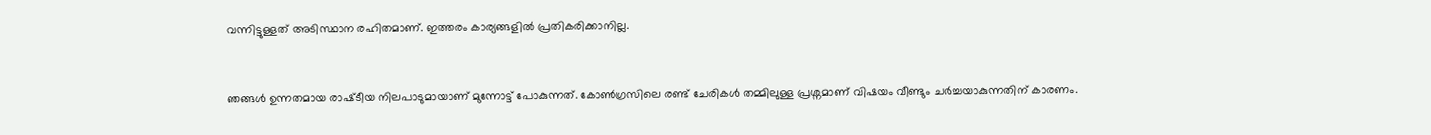വന്നിട്ടുള്ളത് അടിസ്ഥാന രഹിതമാണ്. ഇത്തരം കാര്യങ്ങളിൽ പ്രതികരിക്കാനില്ല.


ഞങ്ങൾ ഉന്നതമായ രാഷ്‌ടീയ നിലപാടുമായാണ് മുന്നോട്ട് പോകുന്നത്. കോൺഗ്രസിലെ രണ്ട് ചേരികൾ തമ്മിലുള്ള പ്രശ്നമാണ് വിഷയം വീണ്ടും ചർച്ചയാകുന്നതിന് കാരണം.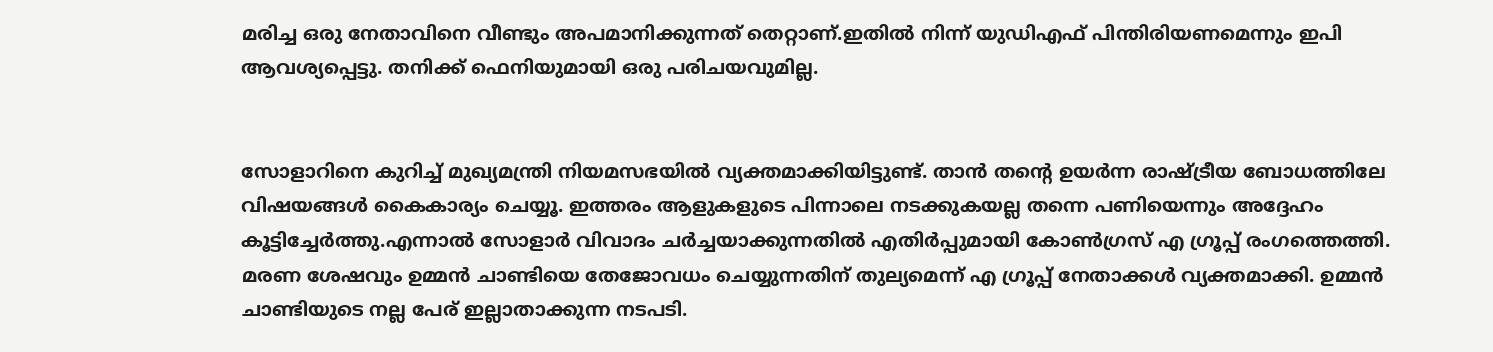മരിച്ച ഒരു നേതാവിനെ വീണ്ടും അപമാനിക്കുന്നത് തെറ്റാണ്.ഇതിൽ നിന്ന് യുഡിഎഫ് പിന്തിരിയണമെന്നും ഇപി ആവശ്യപ്പെട്ടു. തനിക്ക് ഫെനിയുമായി ഒരു പരിചയവുമില്ല.


സോളാറിനെ കുറിച്ച് മുഖ്യമന്ത്രി നിയമസഭയിൽ വ്യക്തമാക്കിയിട്ടുണ്ട്. താൻ തന്റെ ഉയർന്ന രാഷ്ട്രീയ ബോധത്തിലേ വിഷയങ്ങൾ കൈകാര്യം ചെയ്യൂ. ഇത്തരം ആളുകളുടെ പിന്നാലെ നടക്കുകയല്ല തന്നെ പണിയെന്നും അദ്ദേഹം കൂട്ടിച്ചേര്‍ത്തു.എന്നാൽ സോളാർ വിവാദം ചർച്ചയാക്കുന്നതിൽ എതിർപ്പുമായി കോൺഗ്രസ് എ ഗ്രൂപ്പ് രംഗത്തെത്തി. മരണ ശേഷവും ഉമ്മൻ ചാണ്ടിയെ തേജോവധം ചെയ്യുന്നതിന് തുല്യമെന്ന് എ ഗ്രൂപ്പ് നേതാക്കൾ വ്യക്തമാക്കി. ഉമ്മൻ ചാണ്ടിയുടെ നല്ല പേര് ഇല്ലാതാക്കുന്ന നടപടി.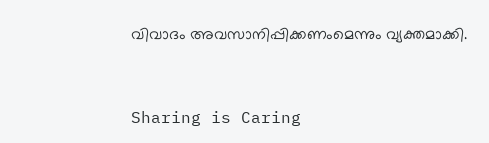വിവാദം അവസാനിപ്പിക്കണംമെന്നും വ്യക്തമാക്കി.



Sharing is Caring